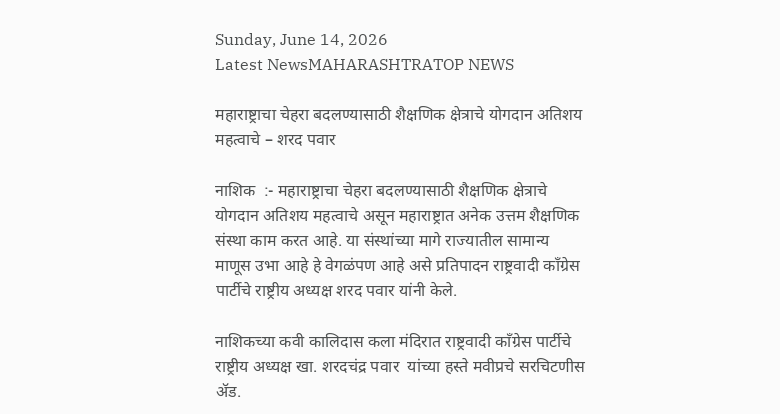Sunday, June 14, 2026
Latest NewsMAHARASHTRATOP NEWS

महाराष्ट्राचा चेहरा बदलण्यासाठी शैक्षणिक क्षेत्राचे योगदान अतिशय महत्वाचे – शरद पवार

नाशिक  :- महाराष्ट्राचा चेहरा बदलण्यासाठी शैक्षणिक क्षेत्राचे योगदान अतिशय महत्वाचे असून महाराष्ट्रात अनेक उत्तम शैक्षणिक संस्था काम करत आहे. या संस्थांच्या मागे राज्यातील सामान्य माणूस उभा आहे हे वेगळंपण आहे असे प्रतिपादन राष्ट्रवादी काँग्रेस पार्टीचे राष्ट्रीय अध्यक्ष शरद पवार यांनी केले.

नाशिकच्या कवी कालिदास कला मंदिरात राष्ट्रवादी काँग्रेस पार्टीचे राष्ट्रीय अध्यक्ष खा. शरदचंद्र पवार  यांच्या हस्ते मवीप्रचे सरचिटणीस ॲड.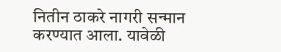नितीन ठाकरे नागरी सन्मान करण्यात आला. यावेळी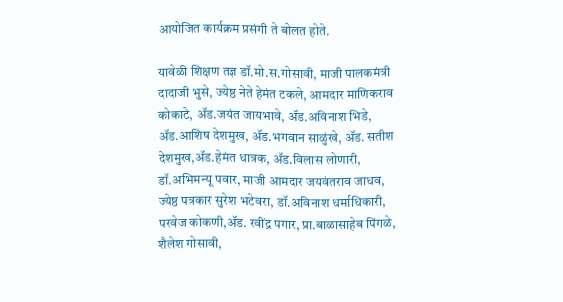आयोजित कार्यक्रम प्रसंगी ते बोलत होते.

यावेळी शिक्षण तज्ञ डॉ.मो.स.गोसावी, माजी पालकमंत्री दादाजी भुसे, ज्येष्ठ नेते हेमंत टकले, आमदार माणिकराव कोकाटे, ॲड.जयंत जायभावे, ॲड.अविनाश भिडे, ॲड.आशिष देशमुख, ॲड.भगवान साळुंखे, ॲड. सतीश देशमुख,ॲड.हेमंत धात्रक, ॲड.विलास लोणारी, डॉ.अभिमन्यू पवार, माजी आमदार जयवंतराव जाधव, ज्येष्ठ पत्रकार सुरेश भटेवरा, डॉ.अविनाश धर्माधिकारी, परवेज कोकणी,ॲड. रवींद्र पगार, प्रा.बाळासाहेब पिंगळे, शैलेश गोसावी,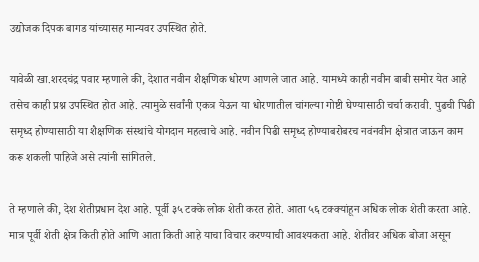उद्योजक दिपक बागड यांच्यासह मान्यवर उपस्थित होते.

यावेळी खा.शरदचंद्र पवार म्हणाले की, देशात नवीन शैक्षणिक धोरण आणले जात आहे. यामध्ये काही नवीन बाबी समोर येत आहे तसेच काही प्रश्न उपस्थित होत आहे. त्यामुळे सर्वांनी एकत्र येऊन या धोरणातील चांगल्या गोष्टी घेण्यासाठी चर्चा करावी. पुढची पिढी समृध्द होण्यासाठी या शैक्षणिक संस्थांचे योगदान महत्वाचे आहे. नवीन पिढी समृध्द होण्याबरोबरच नवंनवीन क्षेत्रात जाऊन काम करू शकली पाहिजे असे त्यांनी सांगितले.

ते म्हणाले की, देश शेतीप्रधान देश आहे. पूर्वी ३५ टक्के लोक शेती करत होते. आता ५६ टक्क्यांहून अधिक लोक शेती करता आहे. मात्र पूर्वी शेती क्षेत्र किती होते आणि आता किती आहे याचा विचार करण्याची आवश्यकता आहे. शेतीवर अधिक बोजा असून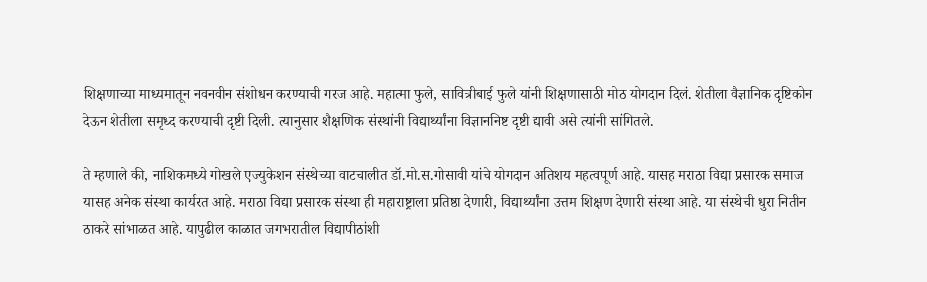शिक्षणाच्या माध्यमातून नवनवीन संशोधन करण्याची गरज आहे. महात्मा फुले, सावित्रीबाई फुले यांनी शिक्षणासाठी मोठ योगदान दिलं. शेतीला वैज्ञानिक दृष्टिकोन देऊन शेतीला समृध्द करण्याची दृष्टी दिली. त्यानुसार शैक्षणिक संस्थांनी विद्यार्थ्यांना विज्ञाननिष्ट दृष्टी द्यावी असे त्यांनी सांगितले.

ते म्हणाले की, नाशिकमध्ये गोखले एज्युकेशन संस्थेच्या वाटचालीत डॉ.मो.स.गोसावी यांचे योगदान अतिशय महत्वपूर्ण आहे. यासह मराठा विद्या प्रसारक समाज यासह अनेक संस्था कार्यरत आहे. मराठा विद्या प्रसारक संस्था ही महाराष्ट्राला प्रतिष्ठा देणारी, विद्यार्थ्यांना उत्तम शिक्षण देणारी संस्था आहे. या संस्थेची धुरा नितीन ठाकरे सांभाळत आहे. यापुढील काळात जगभरातील विद्यापीठांशी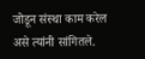जोडून संस्था काम करेल असे त्यांनी सांगितले.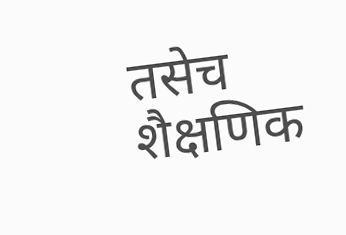तसेच शैक्षणिक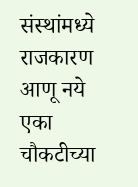संस्थांमध्ये राजकारण आणू नये एका चौकटीच्या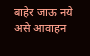बाहेर जाऊ नये असे आवाहन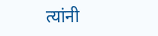त्यांनी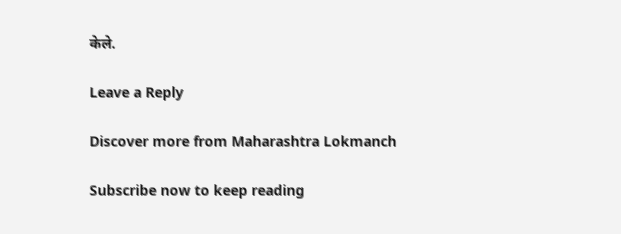केले.

Leave a Reply

Discover more from Maharashtra Lokmanch

Subscribe now to keep reading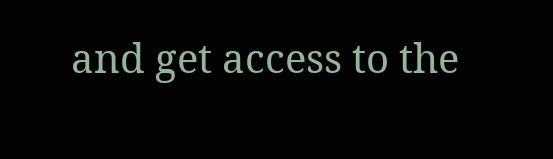and get access to the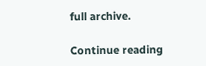full archive.

Continue reading